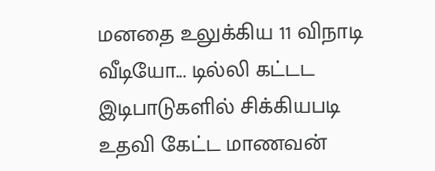மனதை உலுக்கிய 11 விநாடி வீடியோ... டில்லி கட்டட இடிபாடுகளில் சிக்கியபடி உதவி கேட்ட மாணவன்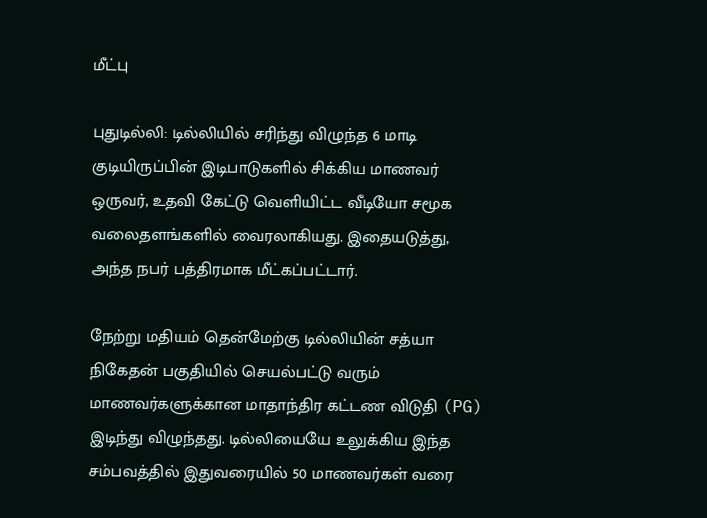மீட்பு

புதுடில்லி: டில்லியில் சரிந்து விழுந்த 6 மாடி குடியிருப்பின் இடிபாடுகளில் சிக்கிய மாணவர் ஒருவர், உதவி கேட்டு வெளியிட்ட வீடியோ சமூக வலைதளங்களில் வைரலாகியது. இதையடுத்து, அந்த நபர் பத்திரமாக மீட்கப்பட்டார்.

நேற்று மதியம் தென்மேற்கு டில்லியின் சத்யா நிகேதன் பகுதியில் செயல்பட்டு வரும் மாணவர்களுக்கான மாதாந்திர கட்டண விடுதி (PG) இடிந்து விழுந்தது. டில்லியையே உலுக்கிய இந்த சம்பவத்தில் இதுவரையில் 50 மாணவர்கள் வரை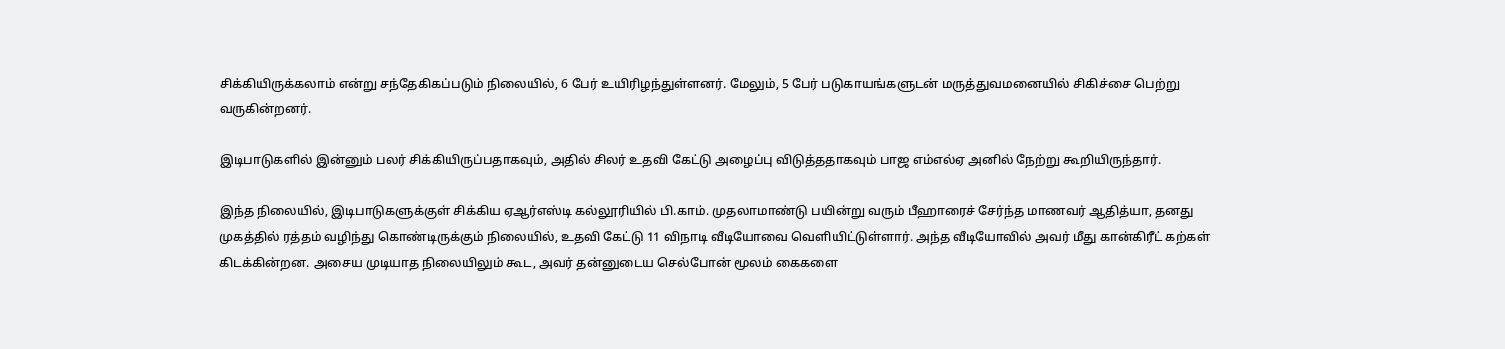சிக்கியிருக்கலாம் என்று சந்தேகிகப்படும் நிலையில், 6 பேர் உயிரிழந்துள்ளனர். மேலும், 5 பேர் படுகாயங்களுடன் மருத்துவமனையில் சிகிச்சை பெற்று வருகின்றனர்.

இடிபாடுகளில் இன்னும் பலர் சிக்கியிருப்பதாகவும், அதில் சிலர் உதவி கேட்டு அழைப்பு விடுத்ததாகவும் பாஜ எம்எல்ஏ அனில் நேற்று கூறியிருந்தார்.

இந்த நிலையில், இடிபாடுகளுக்குள் சிக்கிய ஏஆர்எஸ்டி கல்லூரியில் பி.காம். முதலாமாண்டு பயின்று வரும் பீஹாரைச் சேர்ந்த மாணவர் ஆதித்யா, தனது முகத்தில் ரத்தம் வழிந்து கொண்டிருக்கும் நிலையில், உதவி கேட்டு 11 விநாடி வீடியோவை வெளியிட்டுள்ளார். அந்த வீடியோவில் அவர் மீது கான்கிரீட் கற்கள் கிடக்கின்றன. அசைய முடியாத நிலையிலும் கூட, அவர் தன்னுடைய செல்போன் மூலம் கைகளை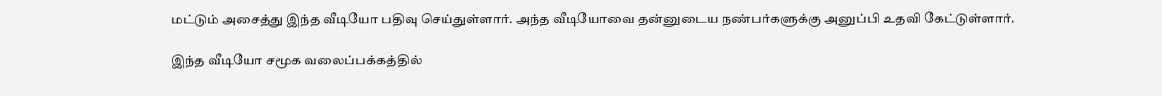மட்டும் அசைத்து இந்த வீடியோ பதிவு செய்துள்ளார். அந்த வீடியோவை தன்னுடைய நண்பர்களுக்கு அனுப்பி உதவி கேட்டுள்ளார்.

இந்த வீடியோ சமூக வலைப்பக்கத்தில்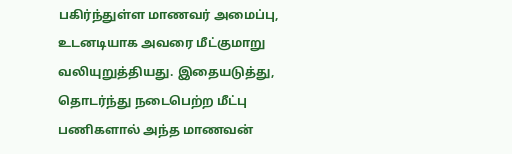பகிர்ந்துள்ள மாணவர் அமைப்பு, உடனடியாக அவரை மீட்குமாறு வலியுறுத்தியது. இதையடுத்து, தொடர்ந்து நடைபெற்ற மீட்பு பணிகளால் அந்த மாணவன்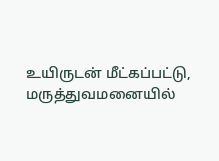உயிருடன் மீட்கப்பட்டு, மருத்துவமனையில்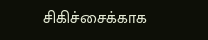சிகிச்சைக்காக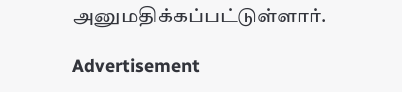அனுமதிக்கப்பட்டுள்ளார்.

Advertisement